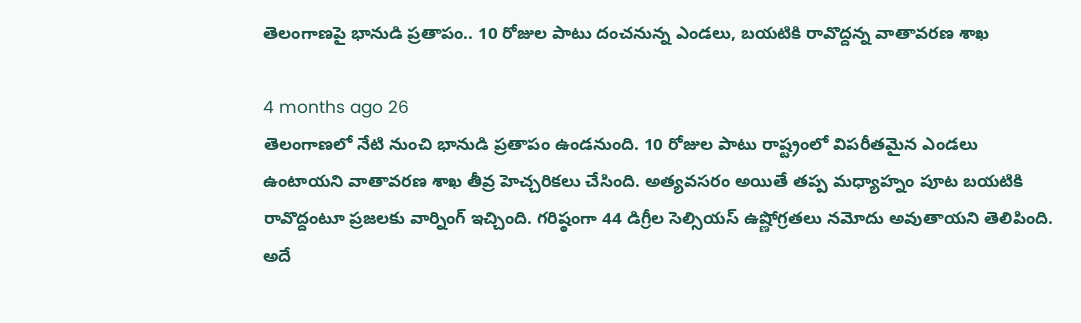తెలంగాణపై భానుడి ప్రతాపం.. 10 రోజుల పాటు దంచనున్న ఎండలు, బయటికి రావొద్దన్న వాతావరణ శాఖ

4 months ago 26
తెలంగాణలో నేటి నుంచి భానుడి ప్రతాపం ఉండనుంది. 10 రోజుల పాటు రాష్ట్రంలో విపరీతమైన ఎండలు ఉంటాయని వాతావరణ శాఖ తీవ్ర హెచ్చరికలు చేసింది. అత్యవసరం అయితే తప్ప మధ్యాహ్నం పూట బయటికి రావొద్దంటూ ప్రజలకు వార్నింగ్ ఇచ్చింది. గరిష్ఠంగా 44 డిగ్రీల సెల్సియస్ ఉష్ణోగ్రతలు నమోదు అవుతాయని తెలిపింది. అదే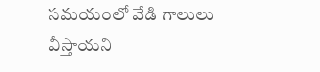సమయంలో వేడి గాలులు వీస్తాయని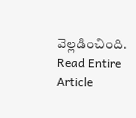వెల్లడించింది.
Read Entire Article